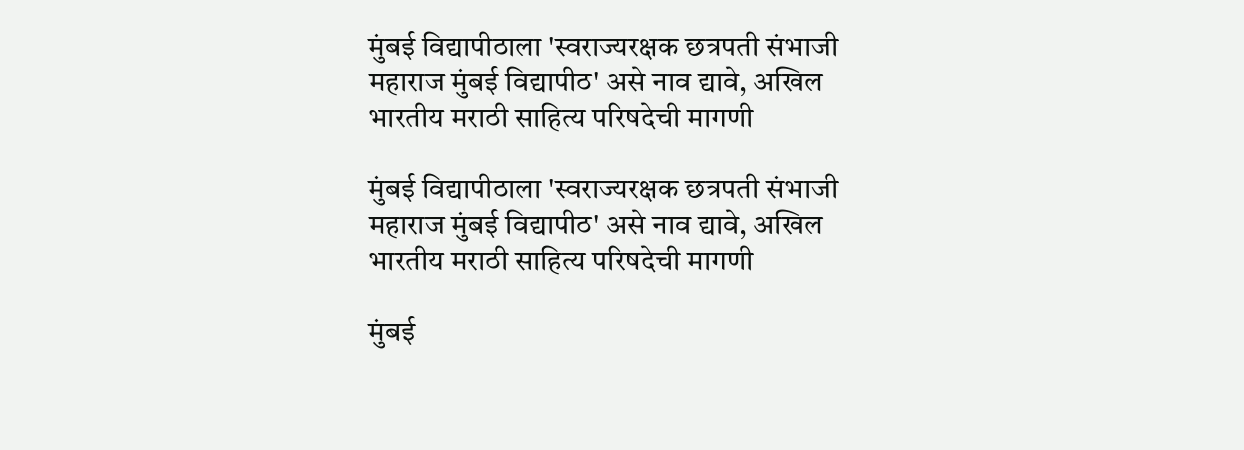मुंबई विद्यापीठाला 'स्वराज्यरक्षक छत्रपती संभाजी महाराज मुंबई विद्यापीठ' असे नाव द्यावे, अखिल भारतीय मराठी साहित्य परिषदेची मागणी

मुंबई विद्यापीठाला 'स्वराज्यरक्षक छत्रपती संभाजी महाराज मुंबई विद्यापीठ' असे नाव द्यावे, अखिल भारतीय मराठी साहित्य परिषदेची मागणी

मुंबई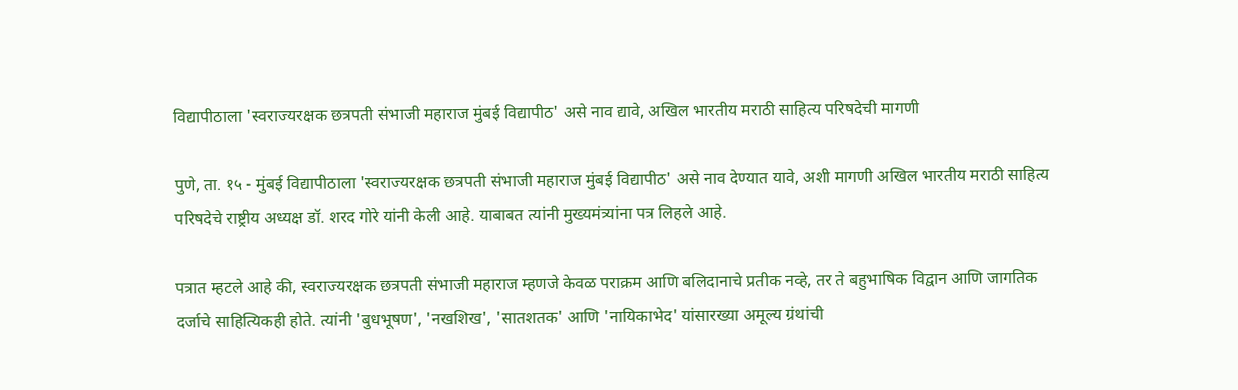विद्यापीठाला 'स्वराज्यरक्षक छत्रपती संभाजी महाराज मुंबई विद्यापीठ' असे नाव द्यावे, अखिल भारतीय मराठी साहित्य परिषदेची मागणी

पुणे, ता. १५ - मुंबई विद्यापीठाला 'स्वराज्यरक्षक छत्रपती संभाजी महाराज मुंबई विद्यापीठ' असे नाव देण्यात यावे, अशी मागणी अखिल भारतीय मराठी साहित्य परिषदेचे राष्ट्रीय अध्यक्ष डॉ. शरद गोरे यांनी केली आहे. याबाबत त्यांनी मुख्यमंत्र्यांना पत्र लिहले आहे.

पत्रात म्हटले आहे की, स्वराज्यरक्षक छत्रपती संभाजी महाराज म्हणजे केवळ पराक्रम आणि बलिदानाचे प्रतीक नव्हे, तर ते बहुभाषिक विद्वान आणि जागतिक दर्जाचे साहित्यिकही होते. त्यांनी 'बुधभूषण', 'नखशिख', 'सातशतक' आणि 'नायिकाभेद' यांसारख्या अमूल्य ग्रंथांची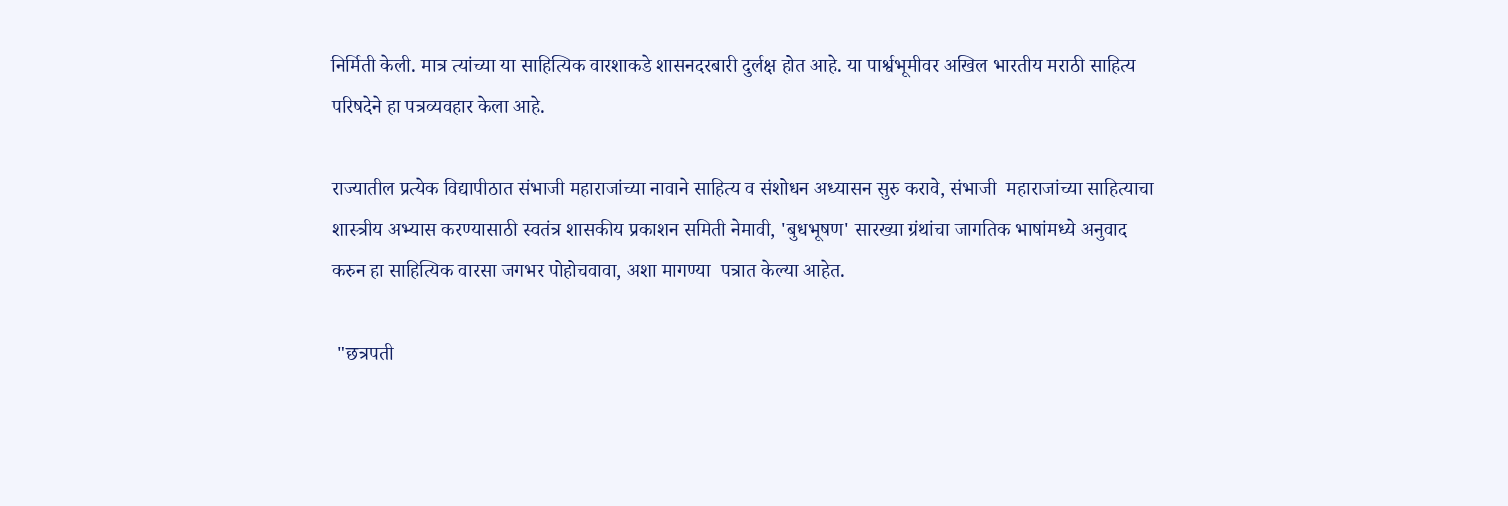निर्मिती केली. मात्र त्यांच्या या साहित्यिक वारशाकडे शासनदरबारी दुर्लक्ष होत आहे. या पार्श्वभूमीवर अखिल भारतीय मराठी साहित्य परिषदेने हा पत्रव्यवहार केला आहे.

राज्यातील प्रत्येक विद्यापीठात संभाजी महाराजांच्या नावाने साहित्य व संशोधन अध्यासन सुरु करावे, संभाजी  महाराजांच्या साहित्याचा शास्त्रीय अभ्यास करण्यासाठी स्वतंत्र शासकीय प्रकाशन समिती नेमावी, 'बुधभूषण' सारख्या ग्रंथांचा जागतिक भाषांमध्ये अनुवाद करुन हा साहित्यिक वारसा जगभर पोहोचवावा, अशा मागण्या  पत्रात केल्या आहेत.

 "छत्रपती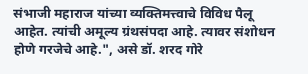संभाजी महाराज यांच्या व्यक्तिमत्त्वाचे विविध पैलू आहेत. त्यांची अमूल्य ग्रंथसंपदा आहे. त्यावर संशोधन होणे गरजेचे आहे.", असे डॉ. शरद गोरे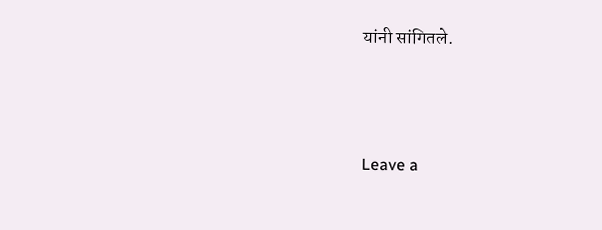यांनी सांगितले.




Leave a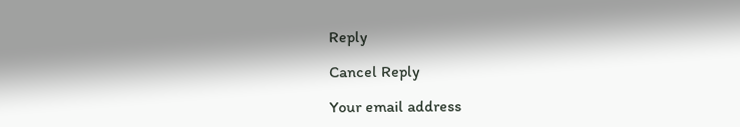Reply

Cancel Reply

Your email address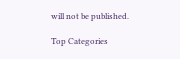will not be published.

Top Categories